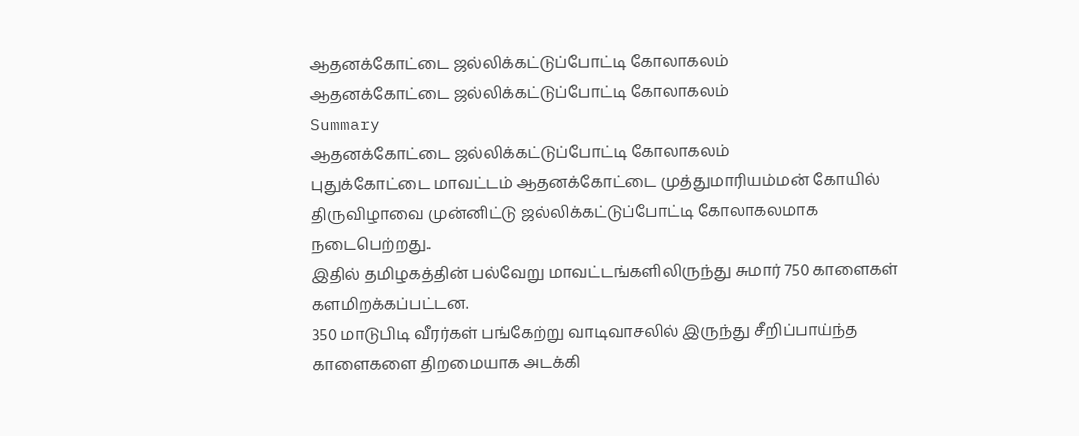ஆதனக்கோட்டை ஜல்லிக்கட்டுப்போட்டி கோலாகலம்
ஆதனக்கோட்டை ஜல்லிக்கட்டுப்போட்டி கோலாகலம்
Summary
ஆதனக்கோட்டை ஜல்லிக்கட்டுப்போட்டி கோலாகலம்
புதுக்கோட்டை மாவட்டம் ஆதனக்கோட்டை முத்துமாரியம்மன் கோயில் திருவிழாவை முன்னிட்டு ஜல்லிக்கட்டுப்போட்டி கோலாகலமாக நடைபெற்றது..
இதில் தமிழகத்தின் பல்வேறு மாவட்டங்களிலிருந்து சுமார் 750 காளைகள் களமிறக்கப்பட்டன.
350 மாடுபிடி வீரர்கள் பங்கேற்று வாடிவாசலில் இருந்து சீறிப்பாய்ந்த காளைகளை திறமையாக அடக்கி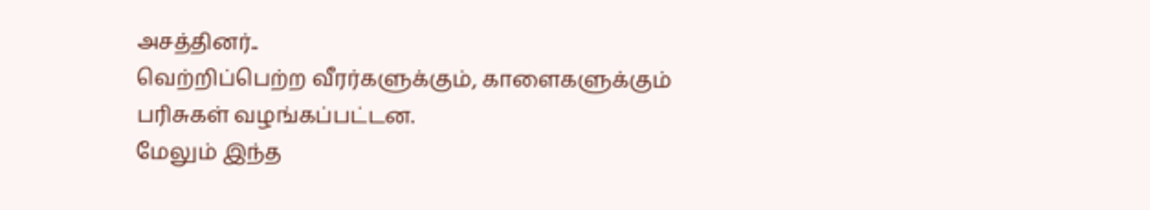அசத்தினர்..
வெற்றிப்பெற்ற வீரர்களுக்கும், காளைகளுக்கும் பரிசுகள் வழங்கப்பட்டன.
மேலும் இந்த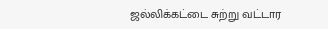ஜல்லிக்கட்டை சுற்று வட்டார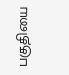பகுதியை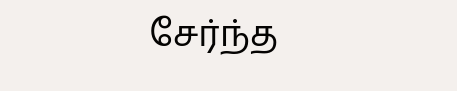சேர்ந்த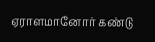ஏராளமானோர் கண்டு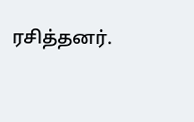ரசித்தனர்.